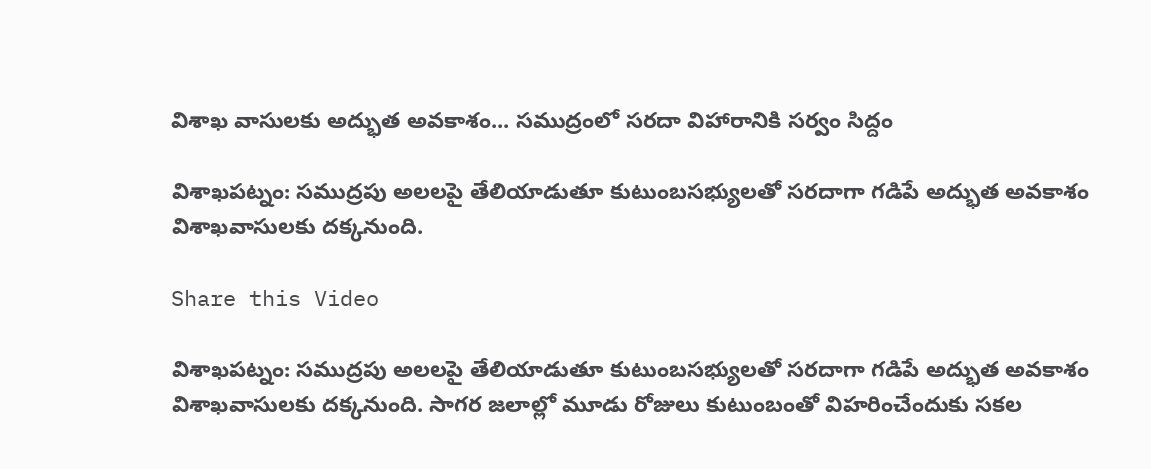విశాఖ వాసులకు అద్భుత అవకాశం... సముద్రంలో సరదా విహారానికి సర్వం సిద్దం

విశాఖపట్నం: సముద్రపు అలలపై తేలియాడుతూ కుటుంబసభ్యులతో సరదాగా గడిపే అద్భుత అవకాశం విశాఖవాసులకు దక్కనుంది.

Share this Video

విశాఖపట్నం: సముద్రపు అలలపై తేలియాడుతూ కుటుంబసభ్యులతో సరదాగా గడిపే అద్భుత అవకాశం విశాఖవాసులకు దక్కనుంది. సాగర జలాల్లో మూడు రోజులు కుటుంబంతో విహరించేందుకు సకల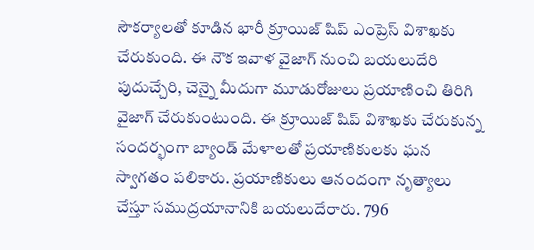సౌకర్యాలతో కూడిన భారీ క్రూయిజ్ షిప్ ఎంప్రెస్ విశాఖకు చేరుకుంది. ఈ నౌక ఇవాళ వైజాగ్‌ నుంచి బయలుదేరి పుదుచ్చేరి, చెన్నై మీదుగా మూడురోజులు ప్రయాణించి తిరిగి వైజాగ్‌ చేరుకుంటుంది. ఈ క్రూయిజ్ షిప్ విశాఖకు చేరుకున్న సందర్భంగా బ్యాండ్ మేళాలతో ప్రయాణికులకు ఘన స్వాగతం పలికారు. ప్రయాణికులు ఆనందంగా నృత్యాలు చేస్తూ సముద్రయానానికి బయలుదేరారు. 796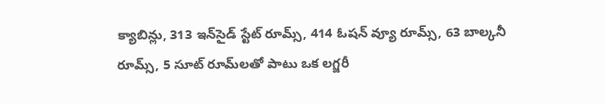క్యాబిన్లు, 313 ఇన్‌సైడ్‌ స్టేట్‌ రూమ్స్, 414 ఓషన్‌ వ్యూ రూమ్స్, 63 బాల్కనీ రూమ్స్, 5 సూట్‌ రూమ్‌లతో పాటు ఒక లగ్జరీ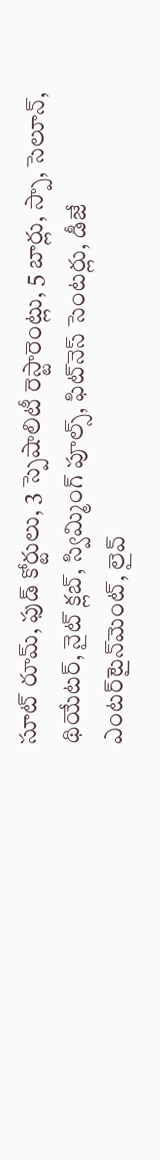సూట్‌ రూమ్‌, ఫుడ్‌ కోర్టులు, 3 స్పెషాలిటీ రెస్టారెంట్లు, 5 బార్లు, స్పా, సెలూన్, థియేటర్, నైట్‌ క్లబ్, స్విమ్మింగ్‌ పూల్స్, ఫిట్‌నెస్‌ సెంటర్లు, డీజే ఎంటర్‌టైన్‌మెంట్, లైవ్‌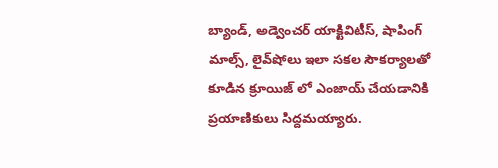బ్యాండ్, అడ్వెంచర్‌ యాక్టివిటీస్, షాపింగ్‌ మాల్స్, లైవ్‌షోలు ఇలా సకల సౌకర్యాలతో కూడిన క్రూయిజ్ లో ఎంజాయ్ చేయడానికి ప్రయాణికులు సిద్దమయ్యారు.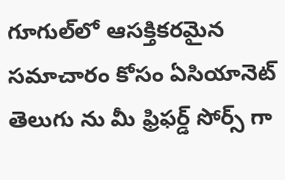గూగుల్‌లో ఆసక్తికరమైన సమాచారం కోసం ఏసియానెట్ తెలుగు ను మీ ఫ్రిఫర్డ్ సోర్స్ గా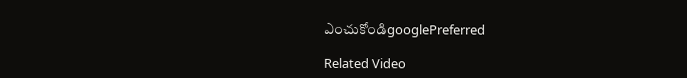ఎంచుకోండిgooglePreferred

Related Video